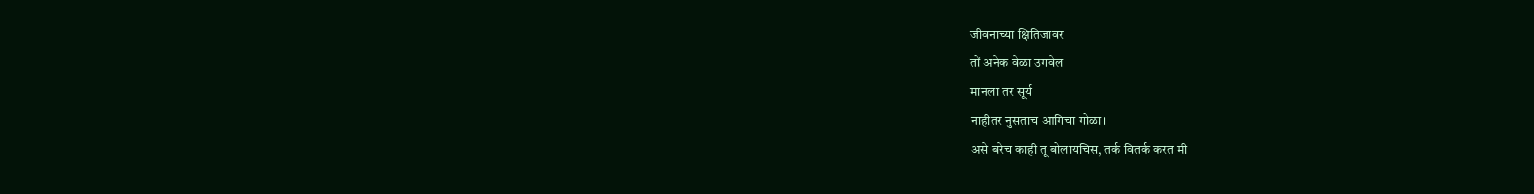जीवनाच्या क्षितिजावर
तों अनेक वेळा उगवेल
मानला तर सूर्य
नाहीतर नुसताच आगिचा गोळा।
असे बरेच काही तू बोलायचिस, तर्क वितर्क करत मी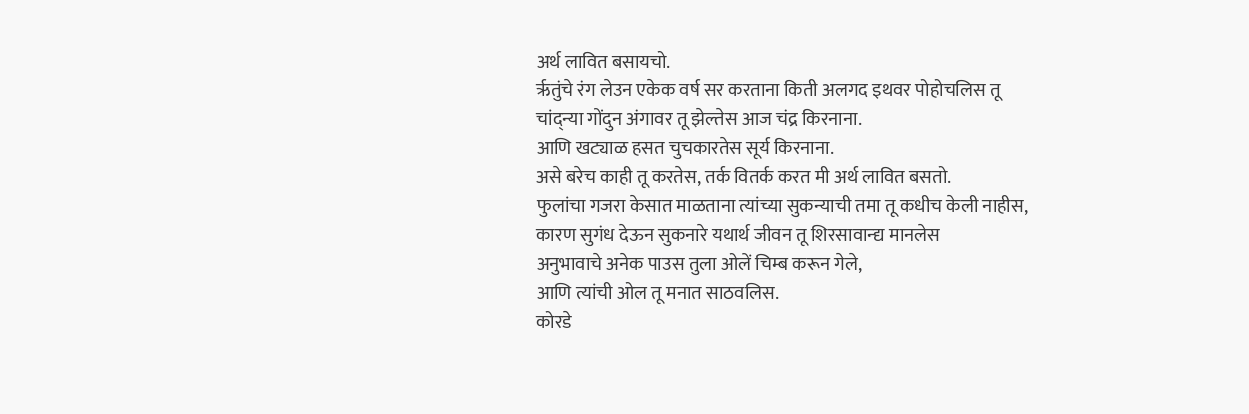अर्थ लावित बसायचो.
रृतुंचे रंग लेउन एकेक वर्ष सर करताना किती अलगद इथवर पोहोचलिस तू
चांद्न्या गोंदुन अंगावर तू झेल्तेस आज चंद्र किरनाना.
आणि खट्याळ हसत चुचकारतेस सूर्य किरनाना.
असे बरेच काही तू करतेस, तर्क वितर्क करत मी अर्थ लावित बसतो.
फुलांचा गजरा केसात माळताना त्यांच्या सुकन्याची तमा तू कधीच केली नाहीस,
कारण सुगंध देऊन सुकनारे यथार्थ जीवन तू शिरसावान्द्य मानलेस
अनुभावाचे अनेक पाउस तुला ओलें चिम्ब करून गेले,
आणि त्यांची ओल तू मनात साठवलिस.
कोरडे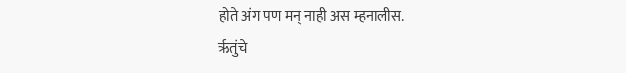होते अंग पण मन् नाही अस म्हनालीस.
रृतुंचे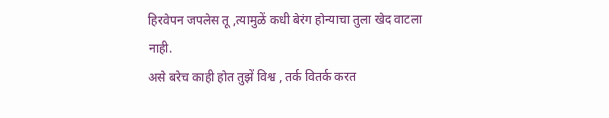हिरवेपन जपलेस तू ,त्यामुळें कधी बेरंग होन्याचा तुला खेद वाटला नाही.
असे बरेच काही होत तुझें विश्व , तर्क वितर्क करत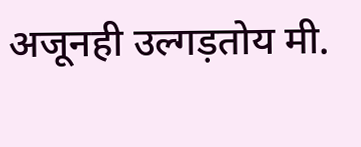अजूनही उल्गड़तोय मी.